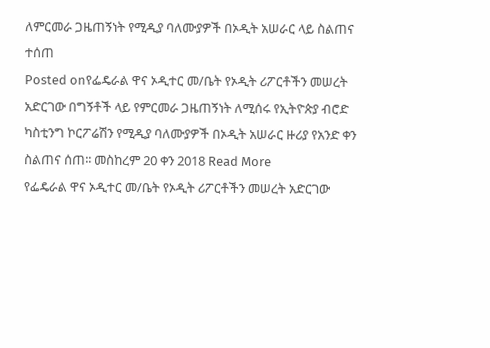ለምርመራ ጋዜጠኝነት የሚዲያ ባለሙያዎች በኦዲት አሠራር ላይ ስልጠና ተሰጠ
Posted onየፌዴራል ዋና ኦዲተር መ/ቤት የኦዲት ሪፖርቶችን መሠረት አድርገው በግኝቶች ላይ የምርመራ ጋዜጠኝነት ለሚሰሩ የኢትዮጵያ ብሮድ ካስቲንግ ኮርፖሬሽን የሚዲያ ባለሙያዎች በኦዲት አሠራር ዙሪያ የአንድ ቀን ስልጠና ሰጠ፡፡ መስከረም 20 ቀን 2018 Read More
የፌዴራል ዋና ኦዲተር መ/ቤት የኦዲት ሪፖርቶችን መሠረት አድርገው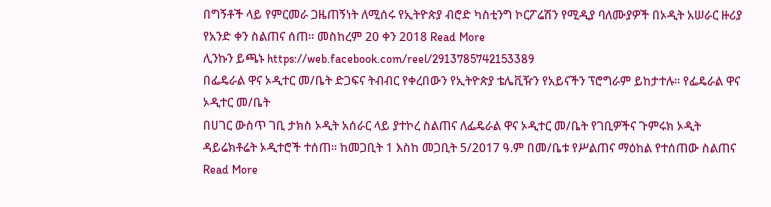በግኝቶች ላይ የምርመራ ጋዜጠኝነት ለሚሰሩ የኢትዮጵያ ብሮድ ካስቲንግ ኮርፖሬሽን የሚዲያ ባለሙያዎች በኦዲት አሠራር ዙሪያ የአንድ ቀን ስልጠና ሰጠ፡፡ መስከረም 20 ቀን 2018 Read More
ሊንኩን ይጫኑ https://web.facebook.com/reel/2913785742153389
በፌዴራል ዋና ኦዲተር መ/ቤት ድጋፍና ትብብር የቀረበውን የኢትዮጵያ ቴሌቪዥን የአይናችን ፕሮግራም ይከታተሉ፡፡ የፌዴራል ዋና ኦዲተር መ/ቤት
በሀገር ውስጥ ገቢ ታክስ ኦዲት አሰራር ላይ ያተኮረ ስልጠና ለፌዴራል ዋና ኦዲተር መ/ቤት የገቢዎችና ጉምሩክ ኦዲት ዳይሬክቶሬት ኦዲተሮች ተሰጠ፡፡ ከመጋቢት 1 እስከ መጋቢት 5/2017 ዓ.ም በመ/ቤቱ የሥልጠና ማዕከል የተሰጠው ስልጠና Read More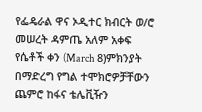የፌዴራል ዋና ኦዲተር ክብርት ወ/ሮ መሠረት ዳምጤ አለም አቀፍ የሴቶች ቀን (March 8)ምክንያት በማድረግ የግል ተሞክሮዎቻቸውን ጨምሮ ከፋና ቴሌቪዥን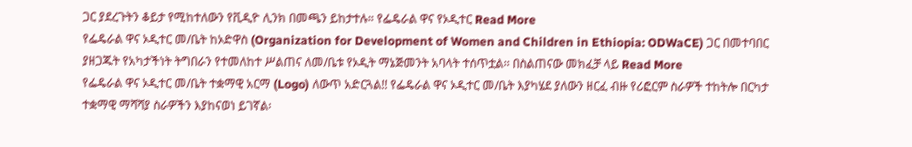ጋር ያደረጉትን ቆይታ የሚከተለውን የቪዲዮ ሊንክ በመጫን ይከታተሉ። የፌዴራል ዋና የኦዲተር Read More
የፌዴራል ዋና ኦዲተር መ/ቤት ከኦድዋስ (Organization for Development of Women and Children in Ethiopia: ODWaCE) ጋር በመተባበር ያዘጋጁት የአካታችነት ትግበራን የተመለከተ ሥልጠና ለመ/ቤቱ የኦዲት ማኔጅመንት አባላት ተሰጥቷል፡፡ በስልጠናው መክፈቻ ላይ Read More
የፌዴራል ዋና ኦዲተር መ/ቤት ተቋማዊ አርማ (Logo) ለውጥ አድርጓል!! የፌዴራል ዋና ኦዲተር መ/ቤት እያካሄደ ያለውን ዘርፈ ብዙ የሪፎርም ስራዎች ተከትሎ በርካታ ተቋማዊ ማሻሻያ ስራዎችን እያከናወነ ይገኛል፡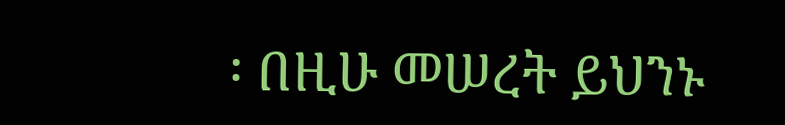፡ በዚሁ መሠረት ይህንኑ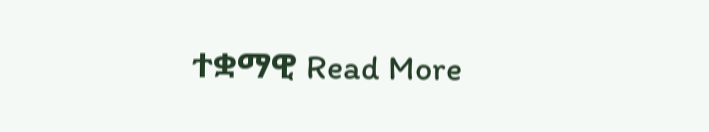ተቋማዊ Read More